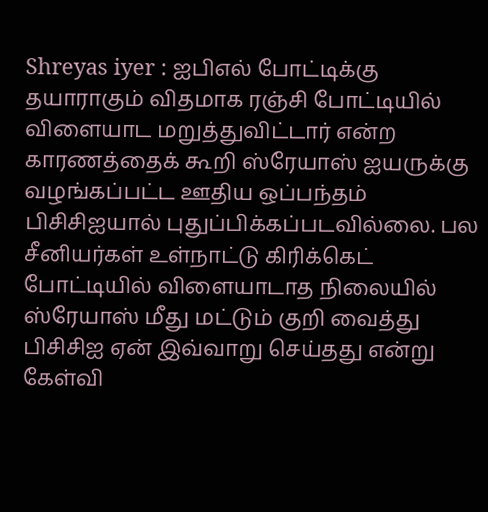Shreyas iyer : ஐபிஎல் போட்டிக்கு தயாராகும் விதமாக ரஞ்சி போட்டியில் விளையாட மறுத்துவிட்டார் என்ற காரணத்தைக் கூறி ஸ்ரேயாஸ் ஐயருக்கு வழங்கப்பட்ட ஊதிய ஒப்பந்தம் பிசிசிஐயால் புதுப்பிக்கப்படவில்லை. பல சீனியர்கள் உள்நாட்டு கிரிக்கெட் போட்டியில் விளையாடாத நிலையில் ஸ்ரேயாஸ் மீது மட்டும் குறி வைத்து பிசிசிஐ ஏன் இவ்வாறு செய்தது என்று கேள்வி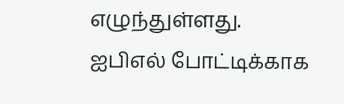எழுந்துள்ளது.
ஐபிஎல் போட்டிக்காக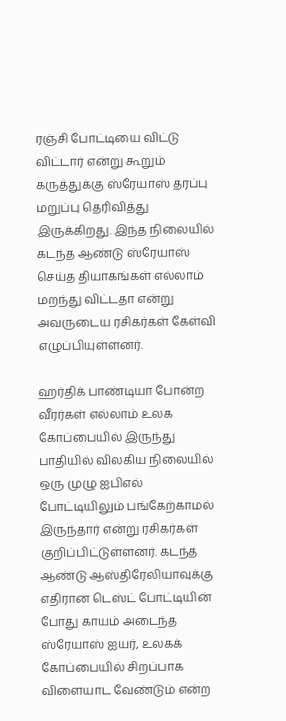ரஞ்சி போட்டியை விட்டு விட்டார் என்று கூறும் கருத்துக்கு ஸ்ரேயாஸ் தரப்பு மறுப்பு தெரிவித்து இருக்கிறது. இந்த நிலையில் கடந்த ஆண்டு ஸ்ரேயாஸ் செய்த தியாகங்கள் எல்லாம் மறந்து விட்டதா என்று அவருடைய ரசிகர்கள் கேள்வி எழுப்பியுள்ளனர்.

ஹர்திக் பாண்டியா போன்ற வீரர்கள் எல்லாம் உலக கோப்பையில் இருந்து பாதியில் விலகிய நிலையில் ஒரு முழு ஐபிஎல் போட்டியிலும் பங்கேற்காமல் இருந்தார் என்று ரசிகர்கள் குறிப்பிட்டுள்ளனர். கடந்த ஆண்டு ஆஸ்திரேலியாவுக்கு எதிரான டெஸ்ட் போட்டியின் போது காயம் அடைந்த ஸ்ரேயாஸ் ஐயர், உலகக் கோப்பையில் சிறப்பாக விளையாட வேண்டும் என்ற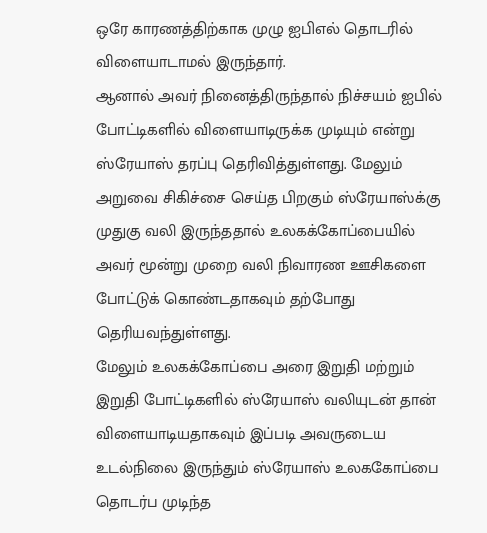ஒரே காரணத்திற்காக முழு ஐபிஎல் தொடரில் விளையாடாமல் இருந்தார்.
ஆனால் அவர் நினைத்திருந்தால் நிச்சயம் ஐபில் போட்டிகளில் விளையாடிருக்க முடியும் என்று ஸ்ரேயாஸ் தரப்பு தெரிவித்துள்ளது. மேலும் அறுவை சிகிச்சை செய்த பிறகும் ஸ்ரேயாஸ்க்கு முதுகு வலி இருந்ததால் உலகக்கோப்பையில் அவர் மூன்று முறை வலி நிவாரண ஊசிகளை போட்டுக் கொண்டதாகவும் தற்போது தெரியவந்துள்ளது.
மேலும் உலகக்கோப்பை அரை இறுதி மற்றும் இறுதி போட்டிகளில் ஸ்ரேயாஸ் வலியுடன் தான் விளையாடியதாகவும் இப்படி அவருடைய உடல்நிலை இருந்தும் ஸ்ரேயாஸ் உலககோப்பை தொடர்ப முடிந்த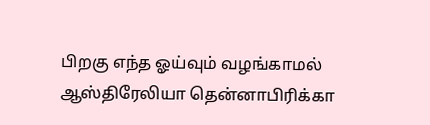பிறகு எந்த ஓய்வும் வழங்காமல் ஆஸ்திரேலியா தென்னாபிரிக்கா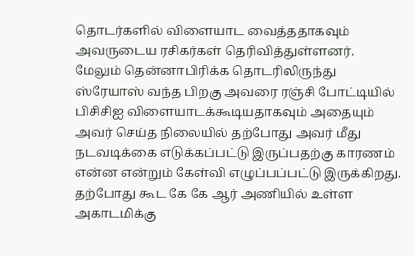தொடர்களில் விளையாட வைத்ததாகவும் அவருடைய ரசிகர்கள் தெரிவித்துள்ளனர்.
மேலும் தென்னாபிரிக்க தொடரிலிருந்து ஸ்ரேயாஸ் வந்த பிறகு அவரை ரஞ்சி போட்டியில் பிசிசிஐ விளையாடக்கூடியதாகவும் அதையும் அவர் செய்த நிலையில் தற்போது அவர் மீது நடவடிக்கை எடுக்கப்பட்டு இருப்பதற்கு காரணம் என்ன என்றும் கேள்வி எழுப்பப்பட்டு இருக்கிறது.
தற்போது கூட கே கே ஆர் அணியில் உள்ள அகாடமிக்கு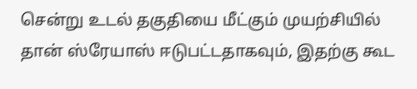சென்று உடல் தகுதியை மீட்கும் முயற்சியில் தான் ஸ்ரேயாஸ் ஈடுபட்டதாகவும், இதற்கு கூட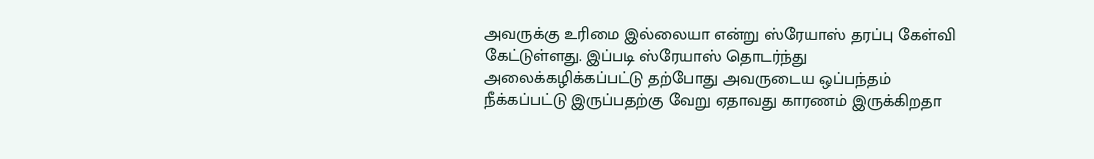அவருக்கு உரிமை இல்லையா என்று ஸ்ரேயாஸ் தரப்பு கேள்வி கேட்டுள்ளது. இப்படி ஸ்ரேயாஸ் தொடர்ந்து அலைக்கழிக்கப்பட்டு தற்போது அவருடைய ஒப்பந்தம் நீக்கப்பட்டு இருப்பதற்கு வேறு ஏதாவது காரணம் இருக்கிறதா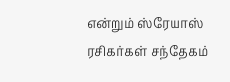என்றும் ஸ்ரேயாஸ் ரசிகர்கள் சந்தேகம்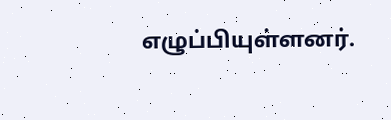எழுப்பியுள்ளனர்.